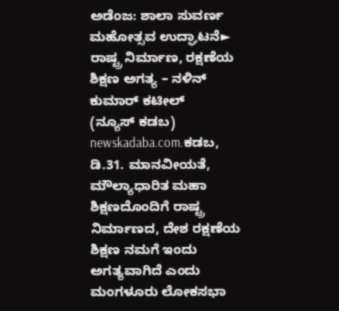ಅಡೆಂಜ: ಶಾಲಾ ಸುವರ್ಣ ಮಹೋತ್ಸವ ಉದ್ಘಾಟನೆ► ರಾಷ್ಟ್ರ ನಿರ್ಮಾಣ, ರಕ್ಷಣೆಯ ಶಿಕ್ಷಣ ಅಗತ್ಯ – ನಳಿನ್ ಕುಮಾರ್ ಕಟೀಲ್
(ನ್ಯೂಸ್ ಕಡಬ) newskadaba.com.ಕಡಬ, ಡಿ.31. ಮಾನವೀಯತೆ, ಮೌಲ್ಯಾಧಾರಿತ ಮಹಾ ಶಿಕ್ಷಣದೊಂದಿಗೆ ರಾಷ್ಟ್ರ ನಿರ್ಮಾಣದ, ದೇಶ ರಕ್ಷಣೆಯ ಶಿಕ್ಷಣ ನಮಗೆ ಇಂದು ಅಗತ್ಯವಾಗಿದೆ ಎಂದು ಮಂಗಳೂರು ಲೋಕಸಭಾ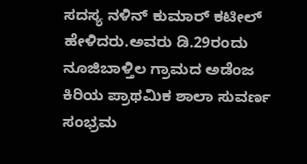ಸದಸ್ಯ ನಳಿನ್ ಕುಮಾರ್ ಕಟೀಲ್ ಹೇಳಿದರು.ಅವರು ಡಿ.29ರಂದು ನೂಜಿಬಾಳ್ತಿಲ ಗ್ರಾಮದ ಅಡೆಂಜ ಕಿರಿಯ ಪ್ರಾಥಮಿಕ ಶಾಲಾ ಸುವರ್ಣ ಸಂಭ್ರಮ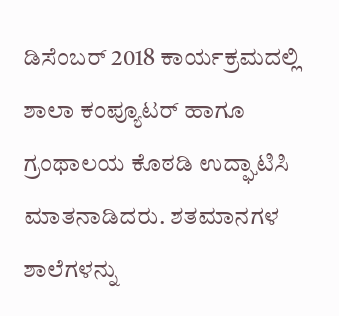ಡಿಸೆಂಬರ್ 2018 ಕಾರ್ಯಕ್ರಮದಲ್ಲಿ ಶಾಲಾ ಕಂಪ್ಯೂಟರ್ ಹಾಗೂ ಗ್ರಂಥಾಲಯ ಕೊಠಡಿ ಉದ್ಘಾಟಿಸಿ ಮಾತನಾಡಿದರು. ಶತಮಾನಗಳ ಶಾಲೆಗಳನ್ನು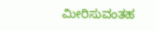ಮೀರಿಸುವಂತಹ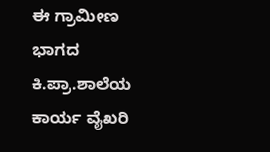ಈ ಗ್ರಾಮೀಣ ಭಾಗದ ಕಿ.ಪ್ರಾ.ಶಾಲೆಯ ಕಾರ್ಯ ವೈಖರಿ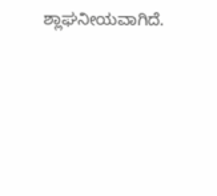ಶ್ಲಾಘನೀಯವಾಗಿದೆ.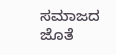ಸಮಾಜದ ಜೊತೆ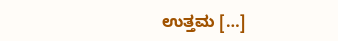ಉತ್ತಮ […]